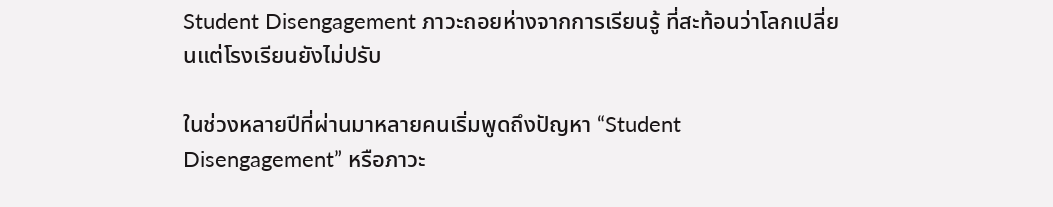Student Disengagement ภาวะถอยห่างจากการเรียนรู้ ที่สะท้อนว่าโลกเปลี่ยนแต่โรงเรียนยังไม่ปรับ

ในช่วงหลายปีที่ผ่านมาหลายคนเริ่มพูดถึงปัญหา “Student Disengagement” หรือภาวะ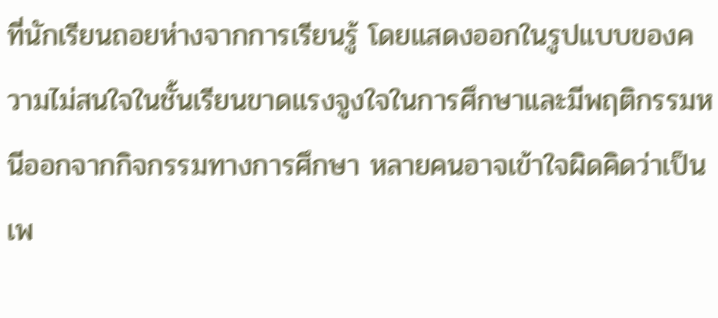ที่นักเรียนถอยห่างจากการเรียนรู้ โดยแสดงออกในรูปแบบของความไม่สนใจในชั้นเรียนขาดแรงจูงใจในการศึกษาและมีพฤติกรรมหนีออกจากกิจกรรมทางการศึกษา หลายคนอาจเข้าใจผิดคิดว่าเป็นเพ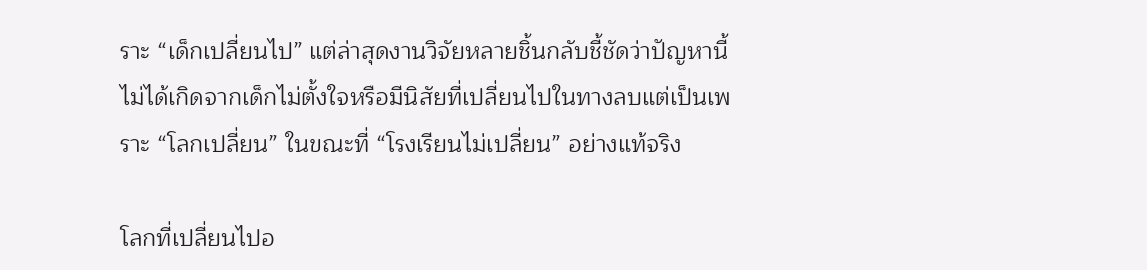ราะ “เด็กเปลี่ยนไป” แต่ล่าสุดงานวิจัยหลายชิ้นกลับชี้ชัดว่าปัญหานี้ไม่ได้เกิดจากเด็กไม่ตั้งใจหรือมีนิสัยที่เปลี่ยนไปในทางลบแต่เป็นเพราะ “โลกเปลี่ยน” ในขณะที่ “โรงเรียนไม่เปลี่ยน” อย่างแท้จริง

โลกที่เปลี่ยนไปอ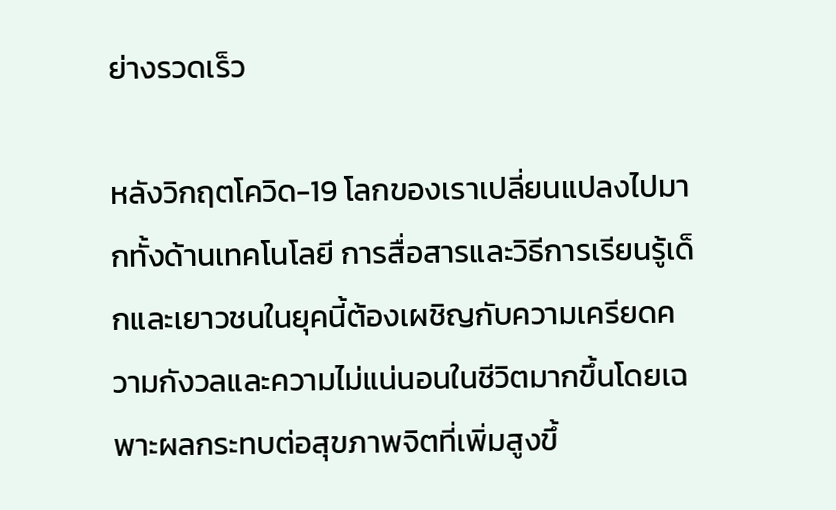ย่างรวดเร็ว

หลังวิกฤตโควิด-19 โลกของเราเปลี่ยนแปลงไปมากทั้งด้านเทคโนโลยี การสื่อสารและวิธีการเรียนรู้เด็กและเยาวชนในยุคนี้ต้องเผชิญกับความเครียดความกังวลและความไม่แน่นอนในชีวิตมากขึ้นโดยเฉพาะผลกระทบต่อสุขภาพจิตที่เพิ่มสูงขึ้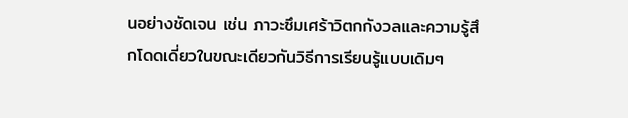นอย่างชัดเจน เช่น ภาวะซึมเศร้าวิตกกังวลและความรู้สึกโดดเดี่ยวในขณะเดียวกันวิธีการเรียนรู้แบบเดิมๆ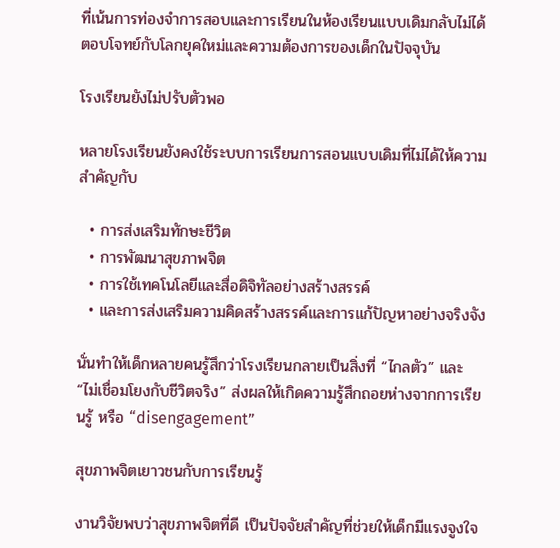ที่เน้นการท่องจำการสอบและการเรียนในห้องเรียนแบบเดิมกลับไม่ได้ตอบโจทย์กับโลกยุคใหม่และความต้องการของเด็กในปัจจุบัน

โรงเรียนยังไม่ปรับตัวพอ

หลายโรงเรียนยังคงใช้ระบบการเรียนการสอนแบบเดิมที่ไม่ได้ให้ความสำคัญกับ

  • การส่งเสริมทักษะชีวิต
  • การพัฒนาสุขภาพจิต
  • การใช้เทคโนโลยีและสื่อดิจิทัลอย่างสร้างสรรค์
  • และการส่งเสริมความคิดสร้างสรรค์และการแก้ปัญหาอย่างจริงจัง

นั่นทำให้เด็กหลายคนรู้สึกว่าโรงเรียนกลายเป็นสิ่งที่ “ไกลตัว” และ “ไม่เชื่อมโยงกับชีวิตจริง” ส่งผลให้เกิดความรู้สึกถอยห่างจากการเรียนรู้ หรือ “disengagement”

สุขภาพจิตเยาวชนกับการเรียนรู้

งานวิจัยพบว่าสุขภาพจิตที่ดี เป็นปัจจัยสำคัญที่ช่วยให้เด็กมีแรงจูงใจ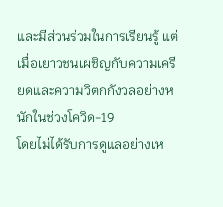และมีส่วนร่วมในการเรียนรู้ แต่เมื่อเยาวชนเผชิญกับความเครียดและความวิตกกังวลอย่างหนักในช่วงโควิด-19
โดยไม่ได้รับการดูแลอย่างเห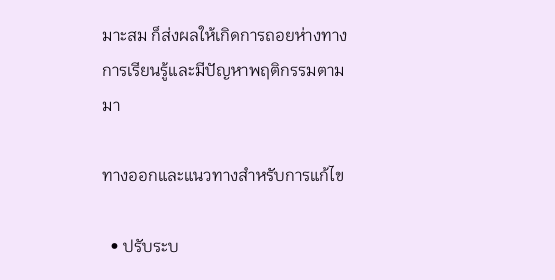มาะสม ก็ส่งผลให้เกิดการถอยห่างทางการเรียนรู้และมีปัญหาพฤติกรรมตามมา

ทางออกและแนวทางสำหรับการแก้ไข

  • ปรับระบ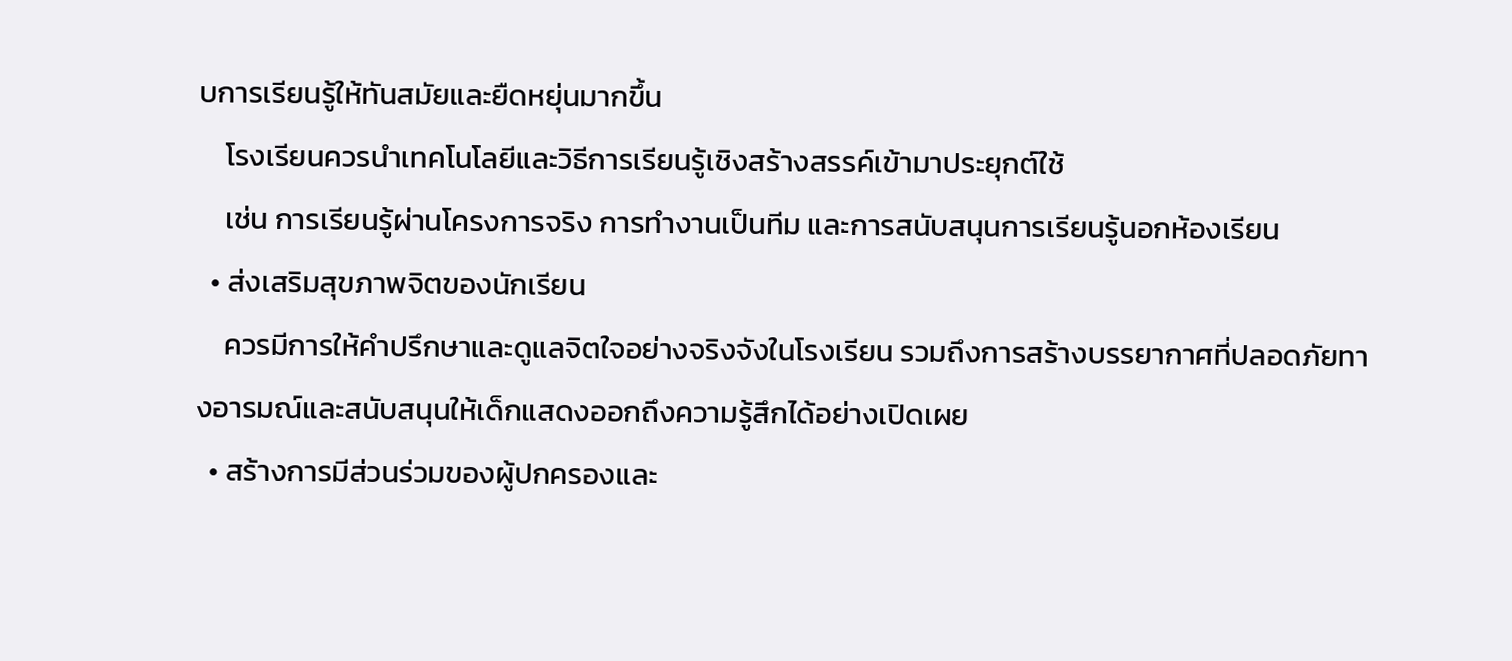บการเรียนรู้ให้ทันสมัยและยืดหยุ่นมากขึ้น
    โรงเรียนควรนำเทคโนโลยีและวิธีการเรียนรู้เชิงสร้างสรรค์เข้ามาประยุกต์ใช้
    เช่น การเรียนรู้ผ่านโครงการจริง การทำงานเป็นทีม และการสนับสนุนการเรียนรู้นอกห้องเรียน
  • ส่งเสริมสุขภาพจิตของนักเรียน
    ควรมีการให้คำปรึกษาและดูแลจิตใจอย่างจริงจังในโรงเรียน รวมถึงการสร้างบรรยากาศที่ปลอดภัยทางอารมณ์และสนับสนุนให้เด็กแสดงออกถึงความรู้สึกได้อย่างเปิดเผย
  • สร้างการมีส่วนร่วมของผู้ปกครองและ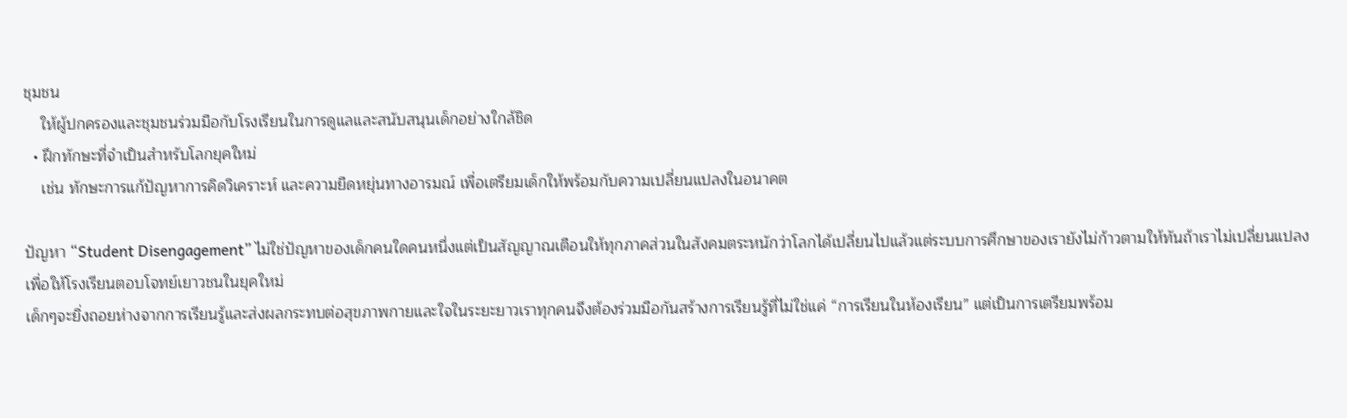ชุมชน
    ให้ผู้ปกครองและชุมชนร่วมมือกับโรงเรียนในการดูแลและสนับสนุนเด็กอย่างใกล้ชิด
  • ฝึกทักษะที่จำเป็นสำหรับโลกยุคใหม่
    เช่น ทักษะการแก้ปัญหาการคิดวิเคราะห์ และความยืดหยุ่นทางอารมณ์ เพื่อเตรียมเด็กให้พร้อมกับความเปลี่ยนแปลงในอนาคต

ปัญหา “Student Disengagement” ไม่ใช่ปัญหาของเด็กคนใดคนหนึ่งแต่เป็นสัญญาณเตือนให้ทุกภาคส่วนในสังคมตระหนักว่าโลกได้เปลี่ยนไปแล้วแต่ระบบการศึกษาของเรายังไม่ก้าวตามให้ทันถ้าเราไม่เปลี่ยนแปลงเพื่อให้โรงเรียนตอบโจทย์เยาวชนในยุคใหม่
เด็กๆจะยิ่งถอยห่างจากการเรียนรู้และส่งผลกระทบต่อสุขภาพกายและใจในระยะยาวเราทุกคนจึงต้องร่วมมือกันสร้างการเรียนรู้ที่ไม่ใช่แค่ “การเรียนในห้องเรียน” แต่เป็นการเตรียมพร้อม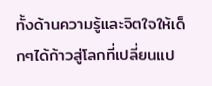ทั้งด้านความรู้และจิตใจให้เด็กๆได้ก้าวสู่โลกที่เปลี่ยนแป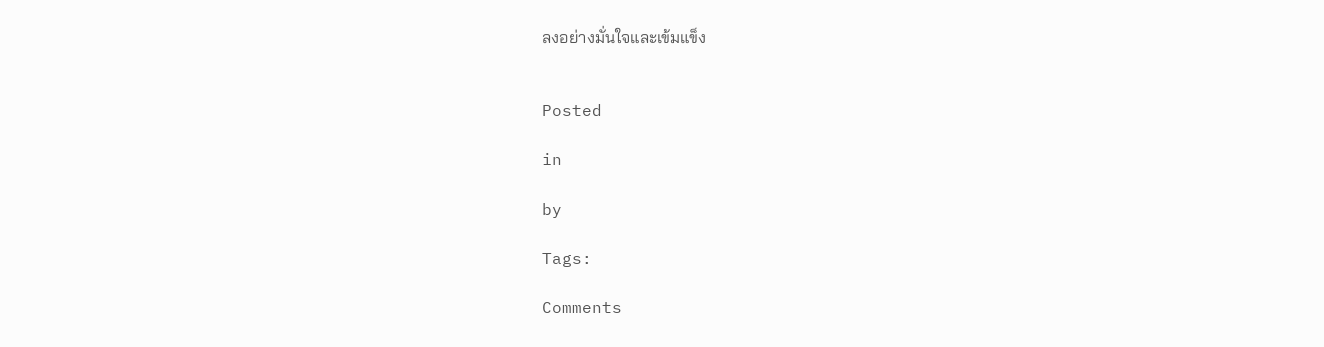ลงอย่างมั่นใจและเข้มแข็ง


Posted

in

by

Tags:

Comments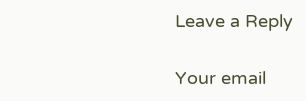Leave a Reply

Your email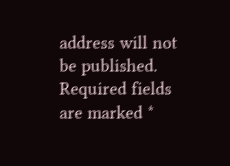address will not be published. Required fields are marked *